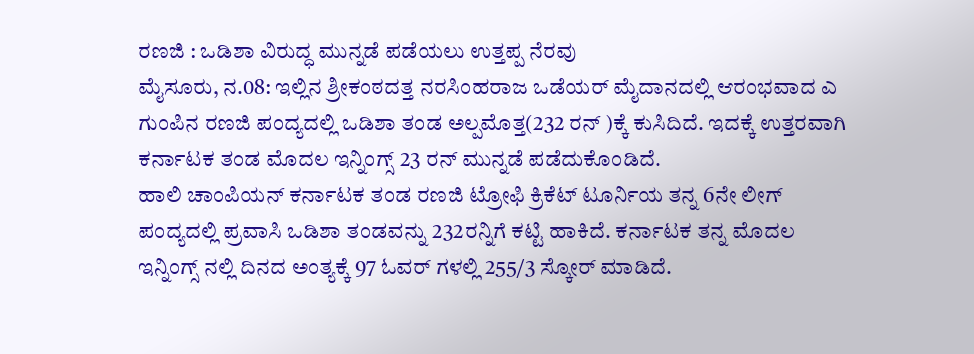ರಣಜಿ : ಒಡಿಶಾ ವಿರುದ್ಧ ಮುನ್ನಡೆ ಪಡೆಯಲು ಉತ್ತಪ್ಪ ನೆರವು
ಮೈಸೂರು, ನ.08: ಇಲ್ಲಿನ ಶ್ರೀಕಂಠದತ್ತ ನರಸಿಂಹರಾಜ ಒಡೆಯರ್ ಮೈದಾನದಲ್ಲಿ ಆರಂಭವಾದ ಎ ಗುಂಪಿನ ರಣಜಿ ಪಂದ್ಯದಲ್ಲಿ ಒಡಿಶಾ ತಂಡ ಅಲ್ಪಮೊತ್ತ(232 ರನ್ )ಕ್ಕೆ ಕುಸಿದಿದೆ. ಇದಕ್ಕೆ ಉತ್ತರವಾಗಿ ಕರ್ನಾಟಕ ತಂಡ ಮೊದಲ ಇನ್ನಿಂಗ್ಸ್ 23 ರನ್ ಮುನ್ನಡೆ ಪಡೆದುಕೊಂಡಿದೆ.
ಹಾಲಿ ಚಾಂಪಿಯನ್ ಕರ್ನಾಟಕ ತಂಡ ರಣಜಿ ಟ್ರೋಫಿ ಕ್ರಿಕೆಟ್ ಟೂರ್ನಿಯ ತನ್ನ 6ನೇ ಲೀಗ್ ಪಂದ್ಯದಲ್ಲಿ ಪ್ರವಾಸಿ ಒಡಿಶಾ ತಂಡವನ್ನು 232ರನ್ನಿಗೆ ಕಟ್ಟಿ ಹಾಕಿದೆ. ಕರ್ನಾಟಕ ತನ್ನ ಮೊದಲ ಇನ್ನಿಂಗ್ಸ್ ನಲ್ಲಿ ದಿನದ ಅಂತ್ಯಕ್ಕೆ 97 ಓವರ್ ಗಳಲ್ಲಿ 255/3 ಸ್ಕೋರ್ ಮಾಡಿದೆ.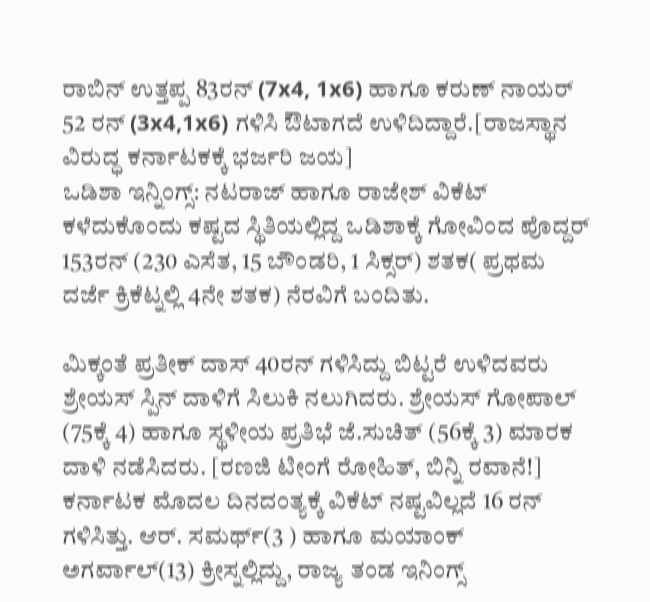ರಾಬಿನ್ ಉತ್ತಪ್ಪ 83ರನ್ (7x4, 1x6) ಹಾಗೂ ಕರುಣ್ ನಾಯರ್ 52 ರನ್ (3x4,1x6) ಗಳಿಸಿ ಔಟಾಗದೆ ಉಳಿದಿದ್ದಾರೆ.[ರಾಜಸ್ಥಾನ ವಿರುದ್ಧ ಕರ್ನಾಟಕಕ್ಕೆ ಭರ್ಜರಿ ಜಯ]
ಒಡಿಶಾ ಇನ್ನಿಂಗ್ಸ್: ನಟರಾಜ್ ಹಾಗೂ ರಾಜೇಶ್ ವಿಕೆಟ್ ಕಳೆದುಕೊಂದು ಕಷ್ಟದ ಸ್ಥಿತಿಯಲ್ಲಿದ್ದ ಒಡಿಶಾಕ್ಕೆ ಗೋವಿಂದ ಪೊದ್ದರ್ 153ರನ್ (230 ಎಸೆತ, 15 ಬೌಂಡರಿ, 1 ಸಿಕ್ಸರ್) ಶತಕ( ಪ್ರಥಮ ದರ್ಜೆ ಕ್ರಿಕೆಟ್ನಲ್ಲಿ 4ನೇ ಶತಕ) ನೆರವಿಗೆ ಬಂದಿತು.

ಮಿಕ್ಕಂತೆ ಪ್ರತೀಕ್ ದಾಸ್ 40ರನ್ ಗಳಿಸಿದ್ದು ಬಿಟ್ಟರೆ ಉಳಿದವರು ಶ್ರೇಯಸ್ ಸ್ಪಿನ್ ದಾಳಿಗೆ ಸಿಲುಕಿ ನಲುಗಿದರು. ಶ್ರೇಯಸ್ ಗೋಪಾಲ್ (75ಕ್ಕೆ 4) ಹಾಗೂ ಸ್ಥಳೀಯ ಪ್ರತಿಭೆ ಜೆ.ಸುಚಿತ್ (56ಕ್ಕೆ 3) ಮಾರಕ ದಾಳಿ ನಡೆಸಿದರು. [ರಣಜಿ ಟೀಂಗೆ ರೋಹಿತ್, ಬಿನ್ನಿ ರವಾನೆ!]
ಕರ್ನಾಟಕ ಮೊದಲ ದಿನದಂತ್ಯಕ್ಕೆ ವಿಕೆಟ್ ನಷ್ಟವಿಲ್ಲದೆ 16 ರನ್ ಗಳಿಸಿತ್ತು. ಆರ್. ಸಮರ್ಥ್(3 ) ಹಾಗೂ ಮಯಾಂಕ್ ಅಗರ್ವಾಲ್(13) ಕ್ರೀಸ್ನಲ್ಲಿದ್ದು, ರಾಜ್ಯ ತಂಡ ಇನಿಂಗ್ಸ್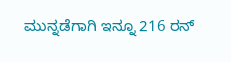ಮುನ್ನಡೆಗಾಗಿ ಇನ್ನೂ 216 ರನ್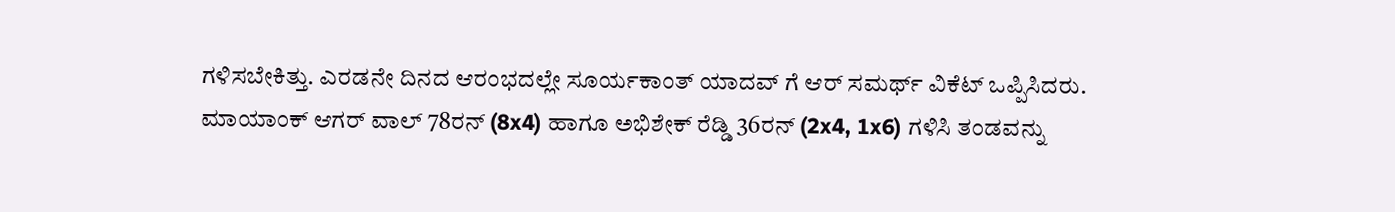ಗಳಿಸಬೇಕಿತ್ತು. ಎರಡನೇ ದಿನದ ಆರಂಭದಲ್ಲೇ ಸೂರ್ಯಕಾಂತ್ ಯಾದವ್ ಗೆ ಆರ್ ಸಮರ್ಥ್ ವಿಕೆಟ್ ಒಪ್ಪಿಸಿದರು.
ಮಾಯಾಂಕ್ ಆಗರ್ ವಾಲ್ 78ರನ್ (8x4) ಹಾಗೂ ಅಭಿಶೇಕ್ ರೆಡ್ಡಿ 36ರನ್ (2x4, 1x6) ಗಳಿಸಿ ತಂಡವನ್ನು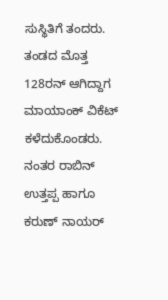ಸುಸ್ಥಿತಿಗೆ ತಂದರು. ತಂಡದ ಮೊತ್ತ 128ರನ್ ಆಗಿದ್ದಾಗ ಮಾಯಾಂಕ್ ವಿಕೆಟ್ ಕಳೆದುಕೊಂಡರು. ನಂತರ ರಾಬಿನ್ ಉತ್ತಪ್ಪ ಹಾಗೂ ಕರುಣ್ ನಾಯರ್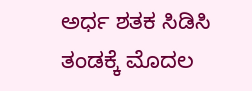ಅರ್ಧ ಶತಕ ಸಿಡಿಸಿ ತಂಡಕ್ಕೆ ಮೊದಲ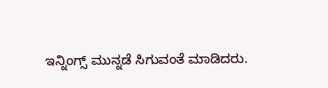ಇನ್ನಿಂಗ್ಸ್ ಮುನ್ನಡೆ ಸಿಗುವಂತೆ ಮಾಡಿದರು.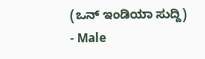(ಒನ್ ಇಂಡಿಯಾ ಸುದ್ದಿ)
- Male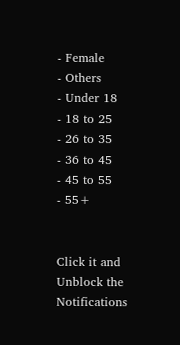- Female
- Others
- Under 18
- 18 to 25
- 26 to 35
- 36 to 45
- 45 to 55
- 55+


Click it and Unblock the Notifications